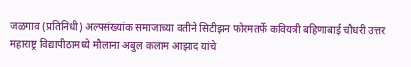जळगाव (प्रतिनिधी) अल्पसंख्यांक समाजाच्या वतीने सिटीझन फोरमतर्फे कवियत्री बहिणाबाई चौधरी उत्तर महाराष्ट्र विद्यापीठामध्ये मौलाना अबुल कलाम आझाद यांचे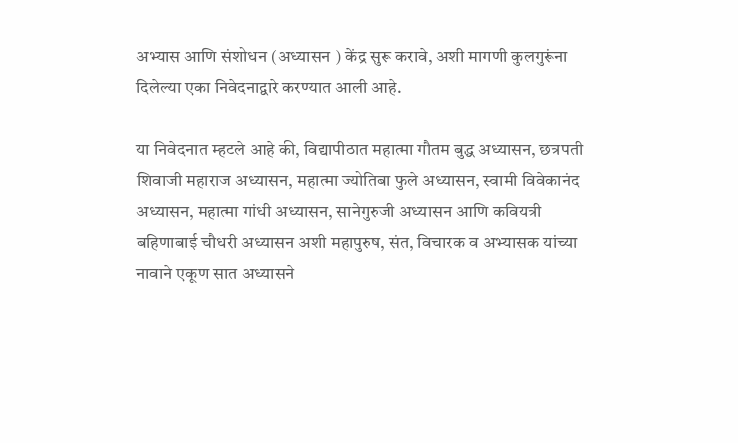अभ्यास आणि संशोधन (अध्यासन ) केंद्र सुरू करावे, अशी मागणी कुलगुरूंना दिलेल्या एका निवेदनाद्वारे करण्यात आली आहे.

या निवेदनात म्हटले आहे की, विद्यापीठात महात्मा गौतम बुद्ध अध्यासन, छत्रपती शिवाजी महाराज अध्यासन, महात्मा ज्योतिबा फुले अध्यासन, स्वामी विवेकानंद अध्यासन, महात्मा गांधी अध्यासन, सानेगुरुजी अध्यासन आणि कवियत्री बहिणाबाई चौधरी अध्यासन अशी महापुरुष, संत, विचारक व अभ्यासक यांच्या नावाने एकूण सात अध्यासने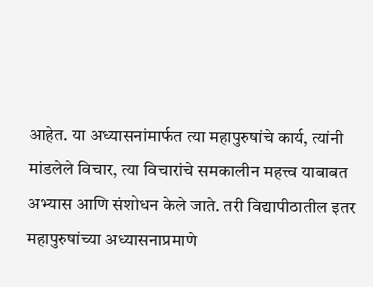आहेत. या अध्यासनांमार्फत त्या महापुरुषांचे कार्य, त्यांनी मांडलेले विचार, त्या विचारांचे समकालीन महत्त्व याबाबत अभ्यास आणि संशोधन केले जाते. तरी विद्यापीठातील इतर महापुरुषांच्या अध्यासनाप्रमाणे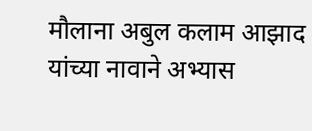मौलाना अबुल कलाम आझाद यांच्या नावाने अभ्यास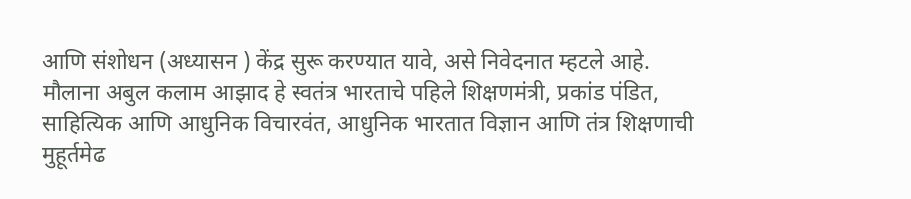आणि संशोधन (अध्यासन ) केंद्र सुरू करण्यात यावे, असे निवेदनात म्हटले आहे.
मौलाना अबुल कलाम आझाद हे स्वतंत्र भारताचे पहिले शिक्षणमंत्री, प्रकांड पंडित, साहित्यिक आणि आधुनिक विचारवंत, आधुनिक भारतात विज्ञान आणि तंत्र शिक्षणाची मुहूर्तमेढ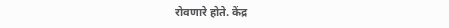रोवणारे होते. केंद्र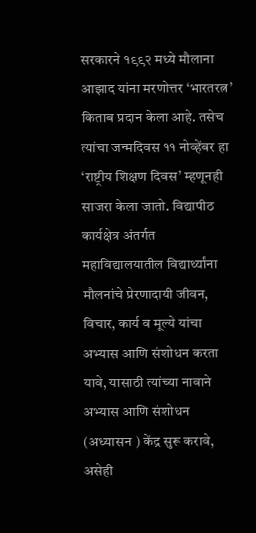सरकारने १९९२ मध्ये मौलाना आझाद यांना मरणोत्तर ‘भारतरत्न’ किताब प्रदान केला आहे. तसेच त्यांचा जन्मदिवस ११ नोव्हेंबर हा ‘राष्ट्रीय शिक्षण दिवस’ म्हणूनही साजरा केला जातो. विद्यापीठ कार्यक्षेत्र अंतर्गत महाविद्यालयातील विद्यार्थ्यांना मौलनांचे प्रेरणादायी जीवन, विचार, कार्य व मूल्ये यांचा अभ्यास आणि संशोधन करता यावे, यासाठी त्यांच्या नावाने अभ्यास आणि संशोधन (अध्यासन ) केंद्र सुरू करावे, असेही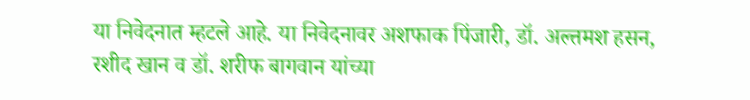या निवेदनात म्हटले आहे. या निवेदनावर अशफाक पिंजारी, डॉ. अल्तमश हसन, रशीद खान व डॉ. शरीफ बागवान यांच्या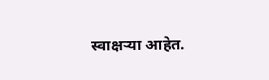स्वाक्षऱ्या आहेत.